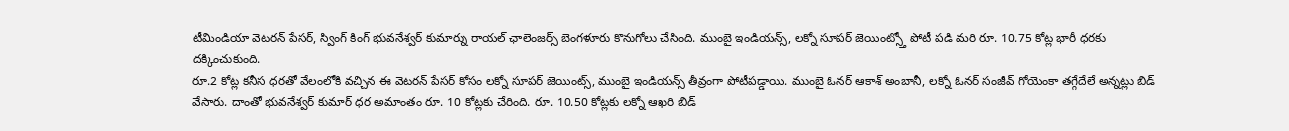టీమిండియా వెటరన్ పేసర్, స్వింగ్ కింగ్ భువనేశ్వర్ కుమార్ను రాయల్ ఛాలెంజర్స్ బెంగళూరు కొనుగోలు చేసింది. ముంబై ఇండియన్స్, లక్నో సూపర్ జెయింట్స్తో పోటీ పడి మరి రూ. 10.75 కోట్ల భారీ ధరకు దక్కించుకుంది.
రూ.2 కోట్ల కనీస ధరతో వేలంలోకి వచ్చిన ఈ వెటరన్ పేసర్ కోసం లక్నో సూపర్ జెయింట్స్, ముంబై ఇండియన్స్ తీవ్రంగా పోటీపడ్డాయి. ముంబై ఓనర్ ఆకాశ్ అంబానీ, లక్నో ఓనర్ సంజీవ్ గోయెంకా తగ్గేదేలే అన్నట్లు బిడ్ వేసారు. దాంతో భువనేశ్వర్ కుమార్ ధర అమాంతం రూ. 10 కోట్లకు చేరింది. రూ. 10.50 కోట్లకు లక్నో ఆఖరి బిడ్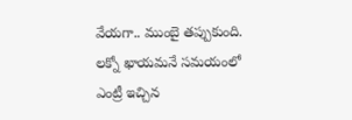వేయగా.. ముంబై తప్పుకుంది. లక్నో ఖాయమనే సమయంలో ఎంట్రీ ఇచ్చిన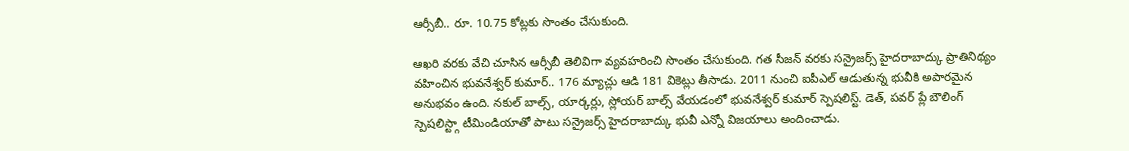ఆర్సీబీ.. రూ. 10.75 కోట్లకు సొంతం చేసుకుంది.

ఆఖరి వరకు వేచి చూసిన ఆర్సీబీ తెలివిగా వ్యవహరించి సొంతం చేసుకుంది. గత సీజన్ వరకు సన్రైజర్స్ హైదరాబాద్కు ప్రాతినిథ్యం వహించిన భువనేశ్వర్ కుమార్.. 176 మ్యాచ్లు ఆడి 181 వికెట్లు తీసాడు. 2011 నుంచి ఐపీఎల్ ఆడుతున్న భువీకి అపారమైన అనుభవం ఉంది. నకుల్ బాల్స్, యార్కర్లు, స్లోయర్ బాల్స్ వేయడంలో భువనేశ్వర్ కుమార్ స్పెషలిస్ట్. డెత్, పవర్ ప్లే బౌలింగ్ స్పెషలిస్ట్గా టీమిండియాతో పాటు సన్రైజర్స్ హైదరాబాద్కు భువీ ఎన్నో విజయాలు అందించాడు.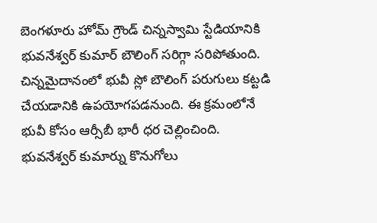బెంగళూరు హోమ్ గ్రౌండ్ చిన్నస్వామి స్టేడియానికి భువనేశ్వర్ కుమార్ బౌలింగ్ సరిగ్గా సరిపోతుంది. చిన్నమైదానంలో భువీ స్లో బౌలింగ్ పరుగులు కట్టడి చేయడానికి ఉపయోగపడనుంది. ఈ క్రమంలోనే భువీ కోసం ఆర్సీబీ భారీ ధర చెల్లించింది. భువనేశ్వర్ కుమార్ను కొనుగోలు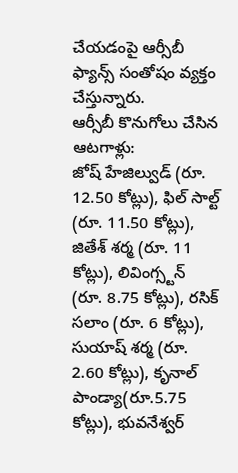చేయడంపై ఆర్సీబీ ఫ్యాన్స్ సంతోషం వ్యక్తం చేస్తున్నారు.
ఆర్సీబీ కొనుగోలు చేసిన ఆటగాళ్లు:
జోష్ హేజిల్వుడ్ (రూ. 12.50 కోట్లు), ఫిల్ సాల్ట్ (రూ. 11.50 కోట్లు), జితేశ్ శర్మ (రూ. 11 కోట్లు), లివింగ్స్టన్ (రూ. 8.75 కోట్లు), రసిక్ సలాం (రూ. 6 కోట్లు), సుయాష్ శర్మ (రూ. 2.60 కోట్లు), కృనాల్ పాండ్యా(రూ.5.75 కోట్లు), భువనేశ్వర్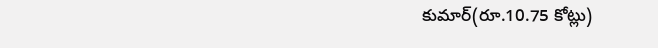కుమార్(రూ.10.75 కోట్లు)